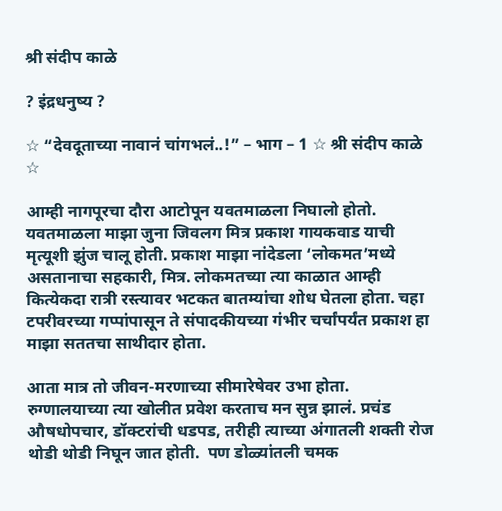श्री संदीप काळे

? इंद्रधनुष्य ?

☆ “देवदूताच्या नावानं चांगभलं..!” – भाग – 1 ☆ श्री संदीप काळे ☆

आम्ही नागपूरचा दौरा आटोपून यवतमाळला निघालो होतो. यवतमाळला माझा जुना जिवलग मित्र प्रकाश गायकवाड याची मृत्यूशी झुंज चालू होती. प्रकाश माझा नांदेडला ‘लोकमत’मध्ये असतानाचा सहकारी, मित्र. लोकमतच्या त्या काळात आम्ही कित्येकदा रात्री रस्त्यावर भटकत बातम्यांचा शोध घेतला होता. चहा टपरीवरच्या गप्पांपासून ते संपादकीयच्या गंभीर चर्चांपर्यंत प्रकाश हा माझा सततचा साथीदार होता.

आता मात्र तो जीवन-मरणाच्या सीमारेषेवर उभा होता. रुग्णालयाच्या त्या खोलीत प्रवेश करताच मन सुन्न झालं. प्रचंड औषधोपचार, डॉक्टरांची धडपड, तरीही त्याच्या अंगातली शक्ती रोज थोडी थोडी निघून जात होती.  पण डोळ्यांतली चमक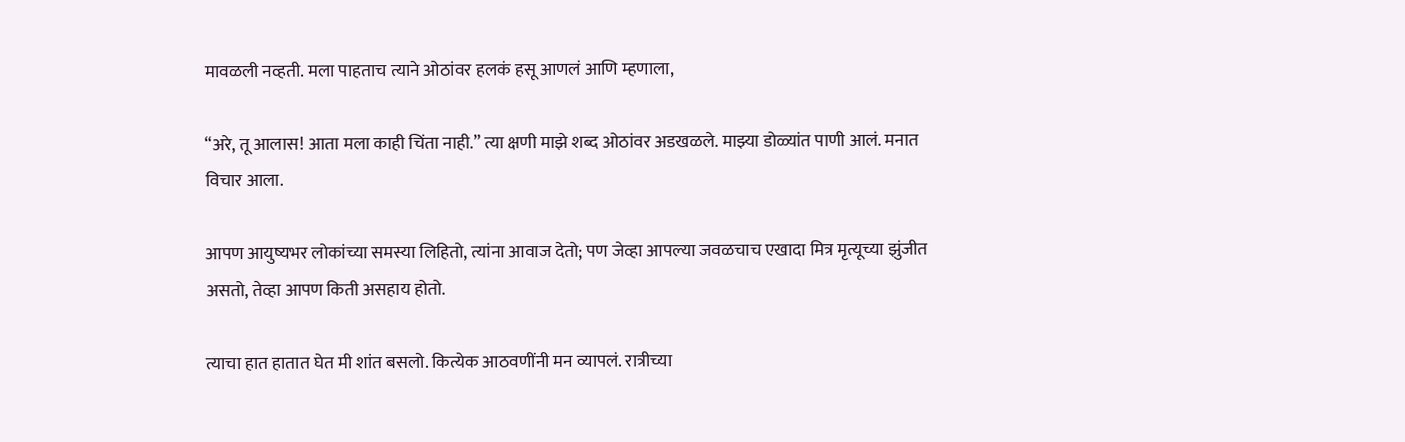मावळली नव्हती. मला पाहताच त्याने ओठांवर हलकं हसू आणलं आणि म्हणाला,

“अरे, तू आलास! आता मला काही चिंता नाही.” त्या क्षणी माझे शब्द ओठांवर अडखळले. माझ्या डोळ्यांत पाणी आलं. मनात विचार आला.

आपण आयुष्यभर लोकांच्या समस्या लिहितो, त्यांना आवाज देतो; पण जेव्हा आपल्या जवळचाच एखादा मित्र मृत्यूच्या झुंजीत असतो, तेव्हा आपण किती असहाय होतो.

त्याचा हात हातात घेत मी शांत बसलो. कित्येक आठवणींनी मन व्यापलं. रात्रीच्या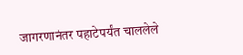जागरणानंतर पहाटेपर्यंत चाललेले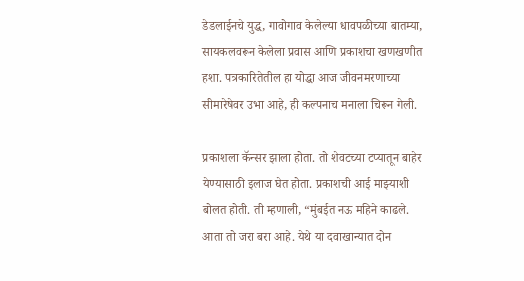डेडलाईनचे युद्ध, गावोगाव केलेल्या धावपळीच्या बातम्या, सायकलवरून केलेला प्रवास आणि प्रकाशचा खणखणीत हशा. पत्रकारितेतील हा योद्धा आज जीवनमरणाच्या सीमारेषेवर उभा आहे, ही कल्पनाच मनाला चिरून गेली.

प्रकाशला कॅन्सर झाला होता. तो शेवटच्या टप्यातून बाहेर येण्यासाठी इलाज घेत होता. प्रकाशची आई माझ्याशी बोलत होती. ती म्हणाली, “मुंबईत नऊ महिने काढले. आता तो जरा बरा आहे. येथे या दवाखान्यात दोन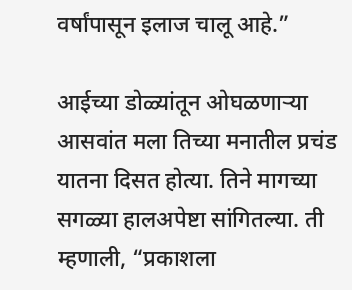वर्षांपासून इलाज चालू आहे.”

आईच्या डोळ्यांतून ओघळणाऱ्या आसवांत मला तिच्या मनातील प्रचंड यातना दिसत होत्या. तिने मागच्या सगळ्या हालअपेष्टा सांगितल्या. ती म्हणाली, “प्रकाशला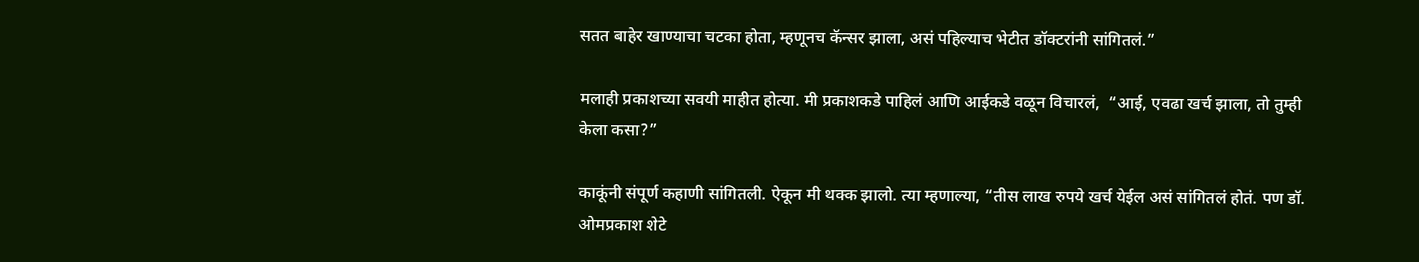सतत बाहेर खाण्याचा चटका होता, म्हणूनच कॅन्सर झाला, असं पहिल्याच भेटीत डॉक्टरांनी सांगितलं.”

मलाही प्रकाशच्या सवयी माहीत होत्या. मी प्रकाशकडे पाहिलं आणि आईकडे वळून विचारलं,  “आई, एवढा खर्च झाला, तो तुम्ही केला कसा?”

काकूंनी संपूर्ण कहाणी सांगितली. ऐकून मी थक्क झालो. त्या म्हणाल्या, “तीस लाख रुपये खर्च येईल असं सांगितलं होतं. पण डॉ. ओमप्रकाश शेटे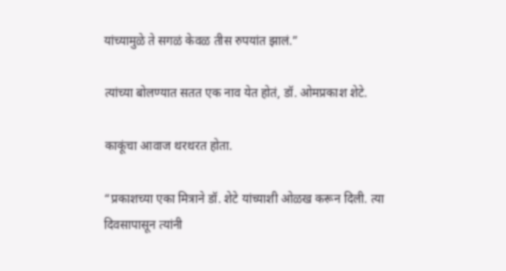यांच्यामुळे ते सगळं केवळ तीस रुपयांत झालं.”

त्यांच्या बोलण्यात सतत एक नाव येत होतं, डॉ. ओमप्रकाश शेटे.

काकूंचा आवाज थरथरत होता.

“प्रकाशच्या एका मित्राने डॉ. शेटे यांच्याशी ओळख करून दिली. त्या दिवसापासून त्यांनी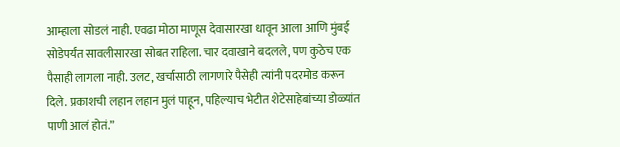आम्हाला सोडलं नाही. एवढा मोठा माणूस देवासारखा धावून आला आणि मुंबई सोडेपर्यंत सावलीसारखा सोबत राहिला. चार दवाखाने बदलले, पण कुठेच एक पैसाही लागला नाही. उलट, खर्चासाठी लागणारे पैसेही त्यांनी पदरमोड करून दिले. प्रकाशची लहान लहान मुलं पाहून, पहिल्याच भेटीत शेटेसाहेबांच्या डोळ्यांत पाणी आलं होतं.”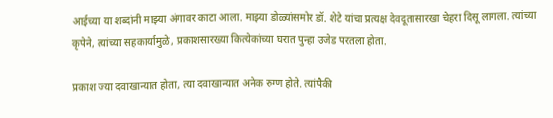आईच्या या शब्दांनी माझ्या अंगावर काटा आला. माझ्या डोळ्यांसमोर डॉ. शेटे यांचा प्रत्यक्ष देवदूतासारखा चेहरा दिसू लागला. त्यांच्या कृपेने, त्यांच्या सहकार्यामुळे, प्रकाशसारख्या कित्येकांच्या घरात पुन्हा उजेड परतला होता.

प्रकाश ज्या दवाखान्यात होता, त्या दवाखान्यात अनेक रुग्ण होते. त्यांपैकी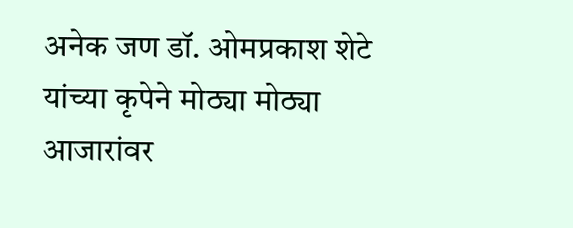अनेक जण डॉ. ओमप्रकाश शेटे यांच्या कृपेने मोठ्या मोठ्या आजारांवर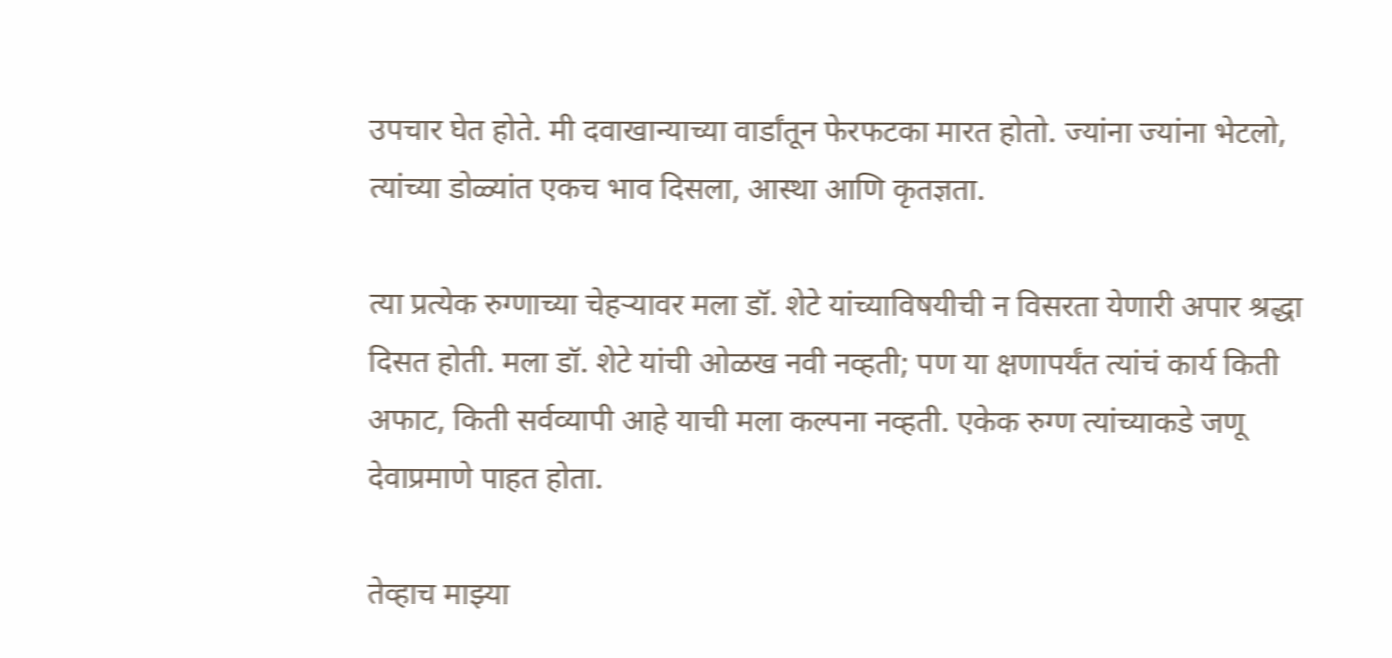उपचार घेत होते. मी दवाखान्याच्या वार्डांतून फेरफटका मारत होतो. ज्यांना ज्यांना भेटलो, त्यांच्या डोळ्यांत एकच भाव दिसला, आस्था आणि कृतज्ञता.

त्या प्रत्येक रुग्णाच्या चेहऱ्यावर मला डॉ. शेटे यांच्याविषयीची न विसरता येणारी अपार श्रद्धा दिसत होती. मला डॉ. शेटे यांची ओळख नवी नव्हती; पण या क्षणापर्यंत त्यांचं कार्य किती अफाट, किती सर्वव्यापी आहे याची मला कल्पना नव्हती. एकेक रुग्ण त्यांच्याकडे जणू देवाप्रमाणे पाहत होता.

तेव्हाच माझ्या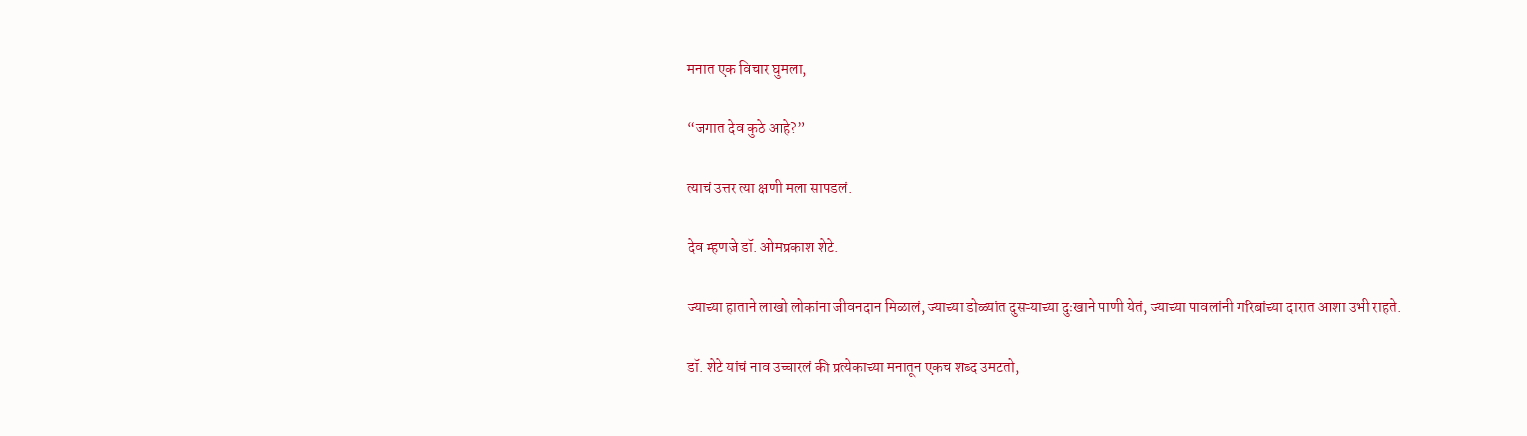मनात एक विचार घुमला,

“जगात देव कुठे आहे?”

त्याचं उत्तर त्या क्षणी मला सापडलं.

देव म्हणजे डॉ. ओमप्रकाश शेटे.

ज्याच्या हाताने लाखो लोकांना जीवनदान मिळालं, ज्याच्या डोळ्यांत दुसऱ्याच्या दुःखाने पाणी येतं, ज्याच्या पावलांनी गरिबांच्या दारात आशा उभी राहते.

डॉ. शेटे यांचं नाव उच्चारलं की प्रत्येकाच्या मनातून एकच शब्द उमटतो,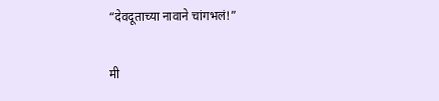“देवदूताच्या नावाने चांगभलं!”

मी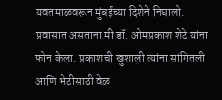यवतमाळवरून मुंबईच्या दिशेने निघालो.  प्रवासात असताना मी डॉ. ओमप्रकाश शेटे यांना फोन केला. प्रकाशची खुशाली त्यांना सांगितली आणि भेटीसाठी वेळ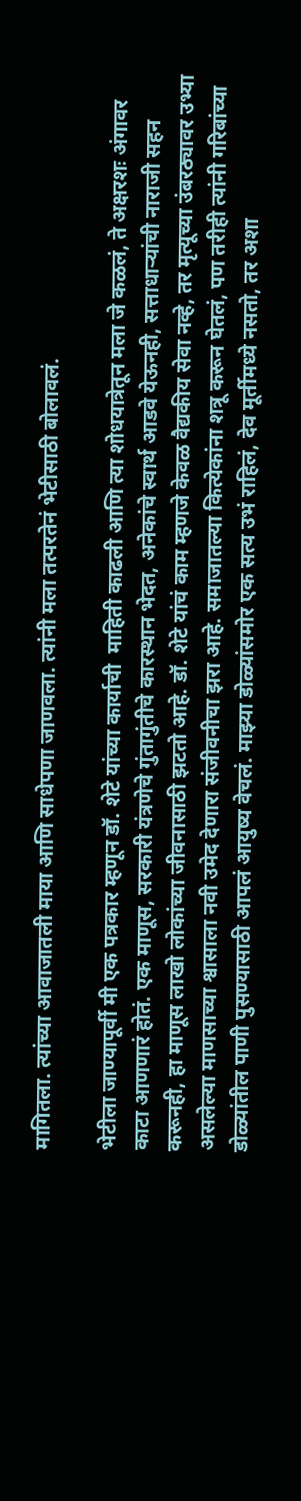मागितला. त्यांच्या आवाजातली माया आणि साधेपणा जाणवला. त्यांनी मला तत्परतेनं भेटीसाठी बोलावलं.

भेटीला जाण्यापूर्वी मी एक पत्रकार म्हणून डॉ. शेटे यांच्या कार्याची  माहिती काढली आणि त्या शोधयात्रेतून मला जे कळलं, ते अक्षरशः अंगावर काटा आणणारं होतं. एक माणूस, सरकारी यंत्रणेचे गुंतागुंतीचे कारस्थान भेदत, अनेकांचे स्वार्थ आडवे येऊनही, सत्ताधाऱ्यांची नाराजी सहन करूनही, हा माणूस लाखो लोकांच्या जीवनासाठी झटतो आहे. डॉ. शेटे यांचं काम म्हणजे केवळ वैद्यकीय सेवा नव्हे, तर मृत्यूच्या उंबरठ्यावर उभ्या असलेल्या माणसाच्या श्वासाला नवी उमेद देणारा संजीवनीचा झरा आहे. समाजातल्या कित्येकांना शत्रू करून घेतलं, पण तरीही त्यांनी गरिबांच्या डोळ्यांतील पाणी पुसण्यासाठी आपलं आयुष्य वेचलं. माझ्या डोळ्यांसमोर एक सत्य उभं राहिलं, देव मूर्तीमध्ये नसतो, तर अशा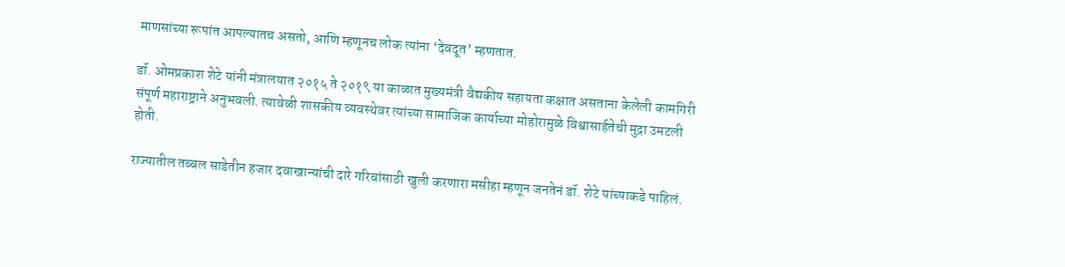माणसांच्या रूपांत आपल्यातच असतो, आणि म्हणूनच लोक त्यांना ‘देवदूत’ म्हणतात.

डॉ. ओमप्रकाश शेटे यांनी मंत्रालयात २०१५ ते २०१९ या काळात मुख्यमंत्री वैद्यकीय सहायता कक्षात असताना केलेली कामगिरी संपूर्ण महाराष्ट्राने अनुभवली. त्यावेळी शासकीय व्यवस्थेवर त्यांच्या सामाजिक कार्याच्या मोहोरामुळे विश्वासार्हतेची मुद्रा उमटली होती.

राज्यातील तब्बल साडेतीन हजार दवाखान्यांची दारे गरिबांसाठी खुली करणारा मसीहा म्हणून जनतेनं डॉ. शेटे यांच्याकडे पाहिलं.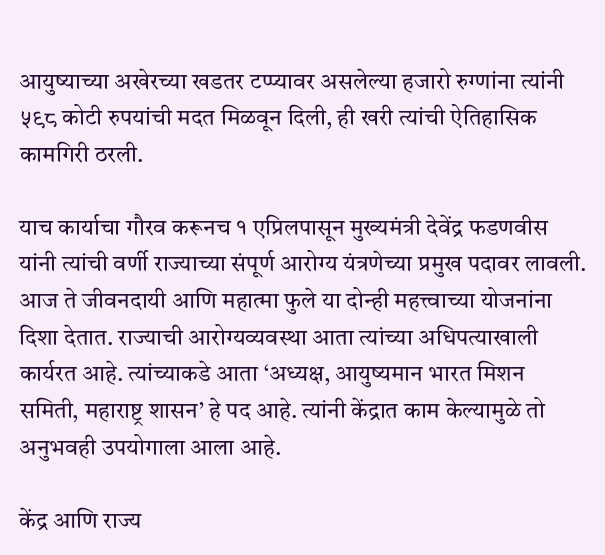आयुष्याच्या अखेरच्या खडतर टप्प्यावर असलेल्या हजारो रुग्णांना त्यांनी ५९८ कोटी रुपयांची मदत मिळवून दिली, ही खरी त्यांची ऐतिहासिक कामगिरी ठरली.

याच कार्याचा गौरव करूनच १ एप्रिलपासून मुख्यमंत्री देवेंद्र फडणवीस यांनी त्यांची वर्णी राज्याच्या संपूर्ण आरोग्य यंत्रणेच्या प्रमुख पदावर लावली. आज ते जीवनदायी आणि महात्मा फुले या दोन्ही महत्त्वाच्या योजनांना दिशा देतात. राज्याची आरोग्यव्यवस्था आता त्यांच्या अधिपत्याखाली कार्यरत आहे. त्यांच्याकडे आता ‘अध्यक्ष, आयुष्यमान भारत मिशन समिती, महाराष्ट्र शासन’ हे पद आहे. त्यांनी केंद्रात काम केल्यामुळे तो अनुभवही उपयोगाला आला आहे.

केंद्र आणि राज्य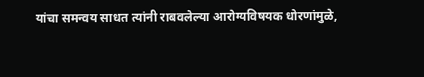यांचा समन्वय साधत त्यांनी राबवलेल्या आरोग्यविषयक धोरणांमुळे,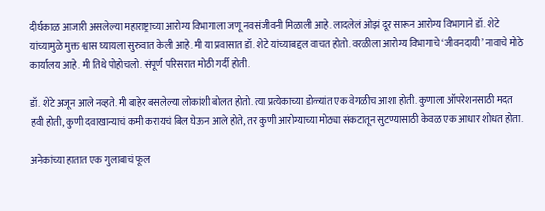दीर्घकाळ आजारी असलेल्या महाराष्ट्राच्या आरोग्य विभागाला जणू नवसंजीवनी मिळाली आहे. लादलेलं ओझं दूर सारून आरोग्य विभागाने डॉ. शेटे यांच्यामुळे मुक्त श्वास घ्यायला सुरुवात केली आहे. मी या प्रवासात डॉ. शेटे यांच्याबद्दल वाचत होतो. वरळीला आरोग्य विभागाचे ‘जीवनदायी’ नावाचे मोठे कार्यालय आहे. मी तिथे पोहोचलो. संपूर्ण परिसरात मोठी गर्दी होती.

डॉ. शेटे अजून आले नव्हते. मी बाहेर बसलेल्या लोकांशी बोलत होतो. त्या प्रत्येकाच्या डोळ्यांत एक वेगळीच आशा होती. कुणाला ऑपरेशनसाठी मदत हवी होती, कुणी दवाखान्याचं कमी करायचं बिल घेऊन आले होते, तर कुणी आरोग्याच्या मोठ्या संकटातून सुटण्यासाठी केवळ एक आधार शोधत होता.

अनेकांच्या हातात एक गुलाबाचं फूल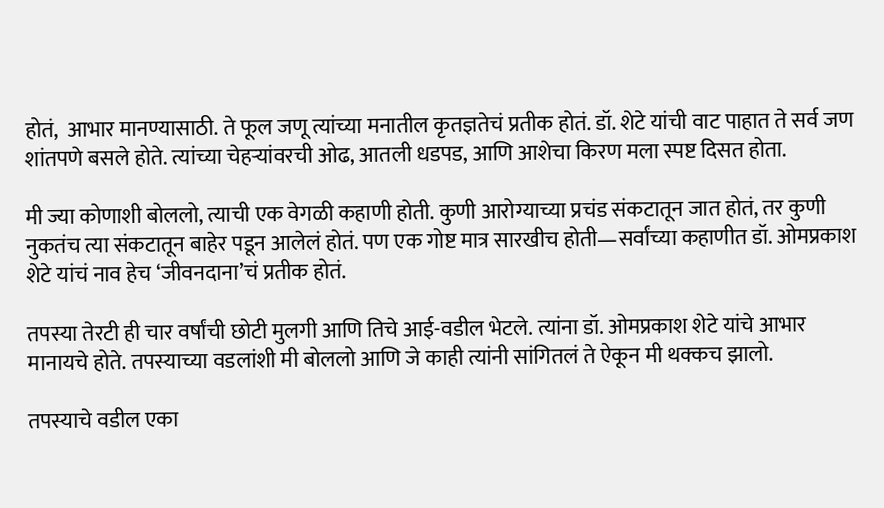होतं,  आभार मानण्यासाठी. ते फूल जणू त्यांच्या मनातील कृतज्ञतेचं प्रतीक होतं. डॉ. शेटे यांची वाट पाहात ते सर्व जण शांतपणे बसले होते. त्यांच्या चेहऱ्यांवरची ओढ, आतली धडपड, आणि आशेचा किरण मला स्पष्ट दिसत होता.

मी ज्या कोणाशी बोललो, त्याची एक वेगळी कहाणी होती. कुणी आरोग्याच्या प्रचंड संकटातून जात होतं, तर कुणी नुकतंच त्या संकटातून बाहेर पडून आलेलं होतं. पण एक गोष्ट मात्र सारखीच होती—सर्वांच्या कहाणीत डॉ. ओमप्रकाश शेटे यांचं नाव हेच ‘जीवनदाना’चं प्रतीक होतं.

तपस्या तेरटी ही चार वर्षांची छोटी मुलगी आणि तिचे आई-वडील भेटले. त्यांना डॉ. ओमप्रकाश शेटे यांचे आभार मानायचे होते. तपस्याच्या वडलांशी मी बोललो आणि जे काही त्यांनी सांगितलं ते ऐकून मी थक्कच झालो.

तपस्याचे वडील एका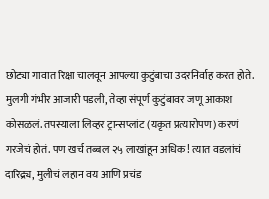छोट्या गावात रिक्षा चालवून आपल्या कुटुंबाचा उदरनिर्वाह करत होते.  मुलगी गंभीर आजारी पडली, तेव्हा संपूर्ण कुटुंबावर जणू आकाश कोसळलं. तपस्याला लिव्हर ट्रान्सप्लांट (यकृत प्रत्यारोपण) करणं गरजेचं होतं. पण खर्च तब्बल २५ लाखांहून अधिक! त्यात वडलांचं दारिद्र्य, मुलीचं लहान वय आणि प्रचंड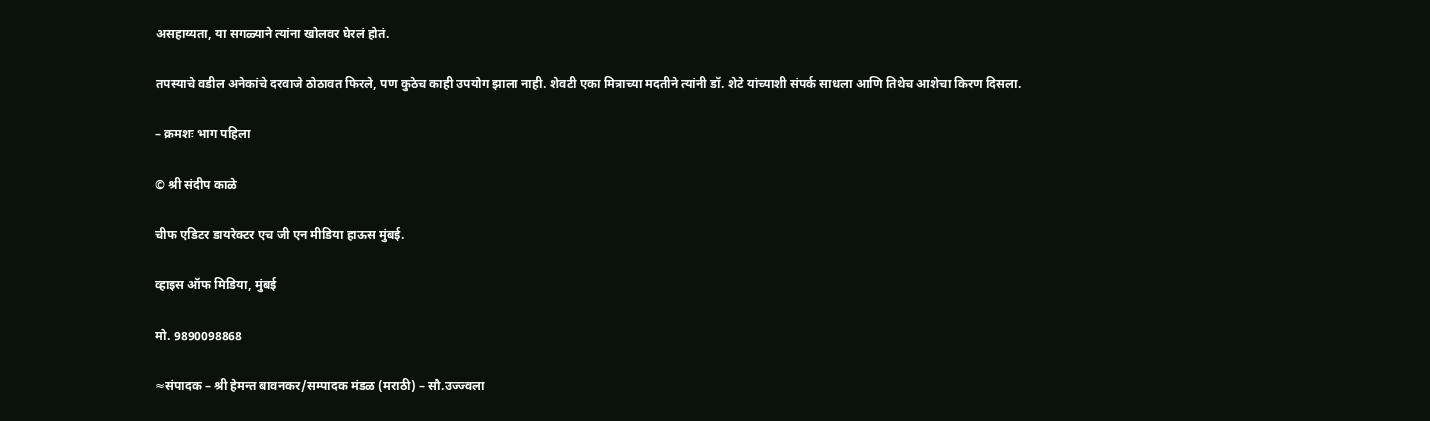असहाय्यता, या सगळ्याने त्यांना खोलवर घेरलं होतं.

तपस्याचे वडील अनेकांचे दरवाजे ठोठावत फिरले, पण कुठेच काही उपयोग झाला नाही. शेवटी एका मित्राच्या मदतीने त्यांनी डॉ. शेटे यांच्याशी संपर्क साधला आणि तिथेच आशेचा किरण दिसला.

– क्रमशः भाग पहिला

© श्री संदीप काळे

चीफ एडिटर डायरेक्टर एच जी एन मीडिया हाऊस मुंबई.

व्हाइस ऑफ मिडिया, मुंबई

मो. 9890098868

≈संपादक – श्री हेमन्त बावनकर/सम्पादक मंडळ (मराठी) – सौ.उज्ज्वला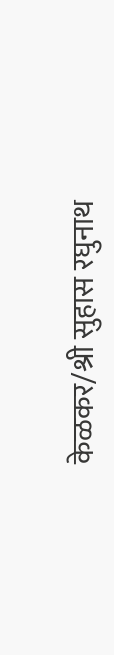केळकर/श्री सुहास रघुनाथ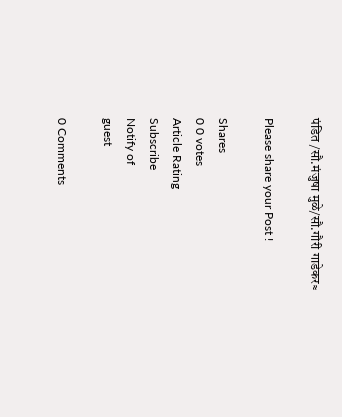पंडित /सौ.मंजुषा मुळे/सौ.गौरी गाडेकर≈

Please share your Post !

Shares
0 0 votes
Article Rating
Subscribe
Notify of
guest

0 Comments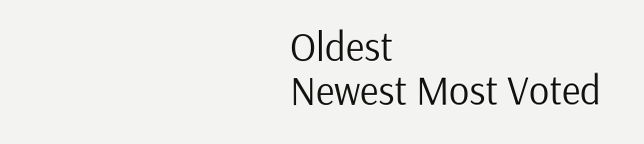Oldest
Newest Most Voted